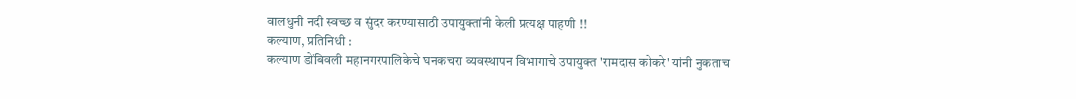वालधुनी नदी स्वच्छ व सुंदर करण्यासाठी उपायुक्तांनी केली प्रत्यक्ष पाहणी !!
कल्याण, प्रतिनिधी :
कल्याण डोंबिवली महानगरपालिकेचे घनकचरा व्यवस्थापन विभागाचे उपायुक्त 'रामदास कोकरे' यांनी नुकताच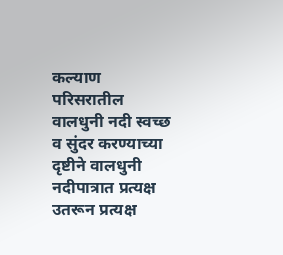कल्याण परिसरातील वालधुनी नदी स्वच्छ व सुंदर करण्याच्या दृष्टीने वालधुनी नदीपात्रात प्रत्यक्ष उतरून प्रत्यक्ष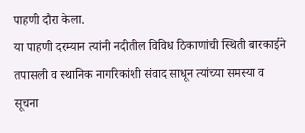पाहणी दौरा केला.
या पाहणी दरम्यान त्यांनी नदीतील विविध ठिकाणांची स्थिती बारकाईने तपासली व स्थानिक नागरिकांशी संवाद साधून त्यांच्या समस्या व सूचना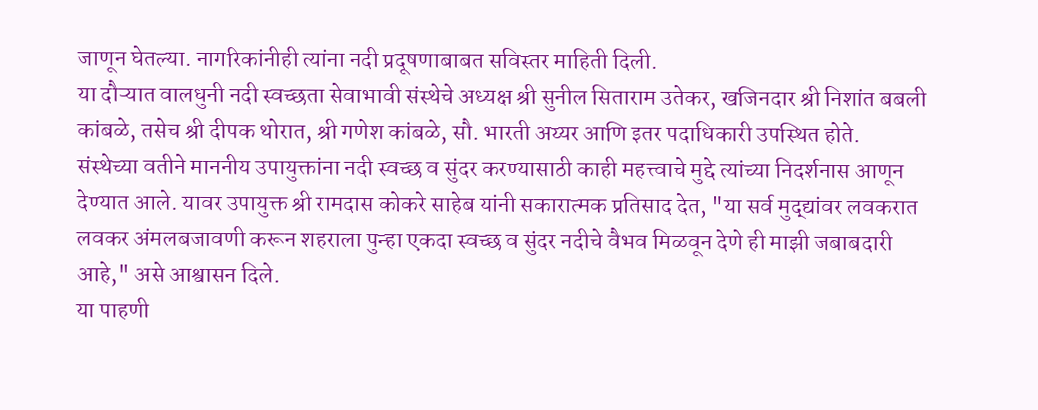जाणून घेतल्या. नागरिकांनीही त्यांना नदी प्रदूषणाबाबत सविस्तर माहिती दिली.
या दौऱ्यात वालधुनी नदी स्वच्छता सेवाभावी संस्थेचे अध्यक्ष श्री सुनील सिताराम उतेकर, खजिनदार श्री निशांत बबली कांबळे, तसेच श्री दीपक थोरात, श्री गणेश कांबळे, सौ. भारती अय्यर आणि इतर पदाधिकारी उपस्थित होते.
संस्थेच्या वतीने माननीय उपायुक्तांना नदी स्वच्छ व सुंदर करण्यासाठी काही महत्त्वाचे मुद्दे त्यांच्या निदर्शनास आणून देण्यात आले. यावर उपायुक्त श्री रामदास कोकरे साहेब यांनी सकारात्मक प्रतिसाद देत, "या सर्व मुद्द्यांवर लवकरात लवकर अंमलबजावणी करून शहराला पुन्हा एकदा स्वच्छ व सुंदर नदीचे वैभव मिळवून देणे ही माझी जबाबदारी आहे," असे आश्वासन दिले.
या पाहणी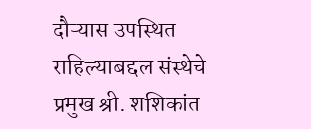दौऱ्यास उपस्थित राहिल्याबद्दल संस्थेचे प्रमुख श्री. शशिकांत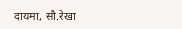दायमा, सौ.रेखा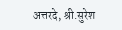अत्तरदे, श्री.सुरेश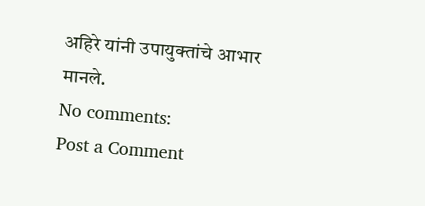अहिरे यांनी उपायुक्तांचे आभार मानले.
No comments:
Post a Comment